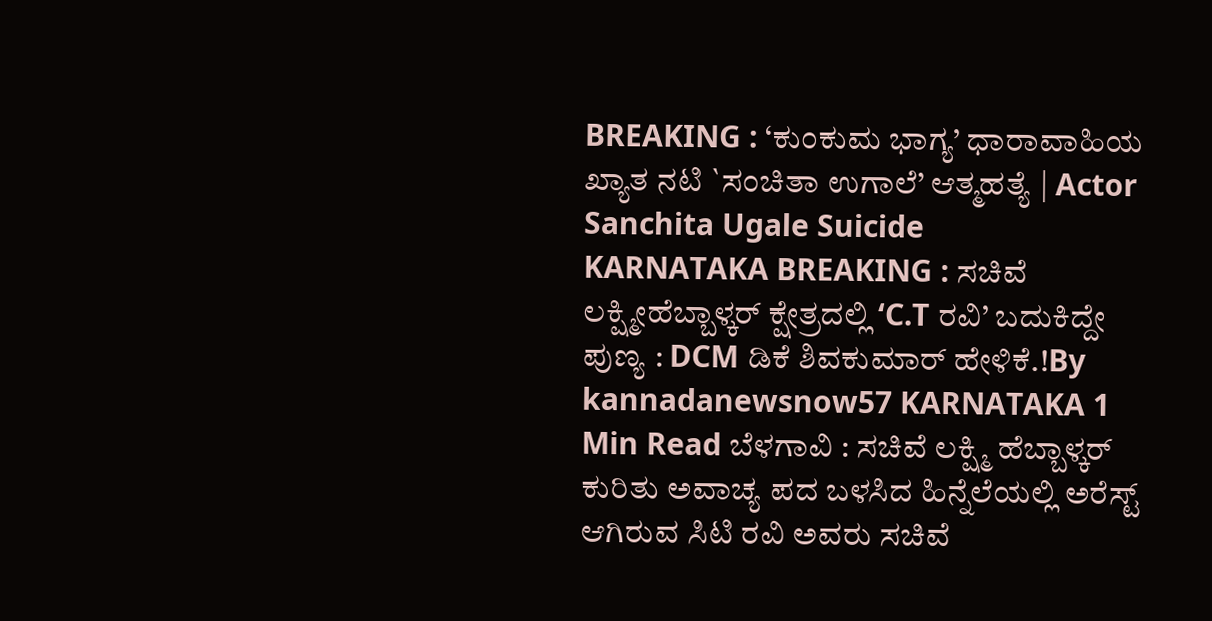BREAKING : ‘ಕುಂಕುಮ ಭಾಗ್ಯ’ ಧಾರಾವಾಹಿಯ ಖ್ಯಾತ ನಟಿ `ಸಂಚಿತಾ ಉಗಾಲೆ’ ಆತ್ಮಹತ್ಯೆ | Actor Sanchita Ugale Suicide
KARNATAKA BREAKING : ಸಚಿವೆ ಲಕ್ಷ್ಮೀಹೆಬ್ಬಾಳ್ಕರ್ ಕ್ಷೇತ್ರದಲ್ಲಿ ‘C.T ರವಿ’ ಬದುಕಿದ್ದೇ ಪುಣ್ಯ : DCM ಡಿಕೆ ಶಿವಕುಮಾರ್ ಹೇಳಿಕೆ.!By kannadanewsnow57 KARNATAKA 1 Min Read ಬೆಳಗಾವಿ : ಸಚಿವೆ ಲಕ್ಷ್ಮಿ ಹೆಬ್ಬಾಳ್ಕರ್ ಕುರಿತು ಅವಾಚ್ಯ ಪದ ಬಳಸಿದ ಹಿನ್ನೆಲೆಯಲ್ಲಿ ಅರೆಸ್ಟ್ ಆಗಿರುವ ಸಿಟಿ ರವಿ ಅವರು ಸಚಿವೆ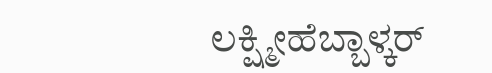ಲಕ್ಷ್ಮೀಹೆಬ್ಬಾಳ್ಕರ್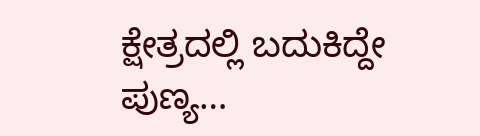ಕ್ಷೇತ್ರದಲ್ಲಿ ಬದುಕಿದ್ದೇ ಪುಣ್ಯ…